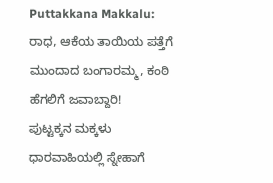Puttakkana Makkalu: ರಾಧ, ಆಕೆಯ ತಾಯಿಯ ಪತ್ತೆಗೆ ಮುಂದಾದ ಬಂಗಾರಮ್ಮ, ಕಂಠಿ ಹೆಗಲಿಗೆ ಜವಾಬ್ದಾರಿ!
ಪುಟ್ಟಕ್ಕನ ಮಕ್ಕಳು ಧಾರವಾಹಿಯಲ್ಲಿ ಸ್ನೇಹಾಗೆ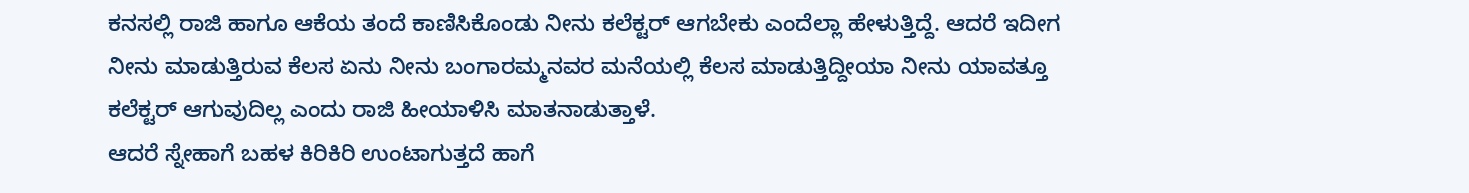ಕನಸಲ್ಲಿ ರಾಜಿ ಹಾಗೂ ಆಕೆಯ ತಂದೆ ಕಾಣಿಸಿಕೊಂಡು ನೀನು ಕಲೆಕ್ಟರ್ ಆಗಬೇಕು ಎಂದೆಲ್ಲಾ ಹೇಳುತ್ತಿದ್ದೆ. ಆದರೆ ಇದೀಗ ನೀನು ಮಾಡುತ್ತಿರುವ ಕೆಲಸ ಏನು ನೀನು ಬಂಗಾರಮ್ಮನವರ ಮನೆಯಲ್ಲಿ ಕೆಲಸ ಮಾಡುತ್ತಿದ್ದೀಯಾ ನೀನು ಯಾವತ್ತೂ ಕಲೆಕ್ಟರ್ ಆಗುವುದಿಲ್ಲ ಎಂದು ರಾಜಿ ಹೀಯಾಳಿಸಿ ಮಾತನಾಡುತ್ತಾಳೆ.
ಆದರೆ ಸ್ನೇಹಾಗೆ ಬಹಳ ಕಿರಿಕಿರಿ ಉಂಟಾಗುತ್ತದೆ ಹಾಗೆ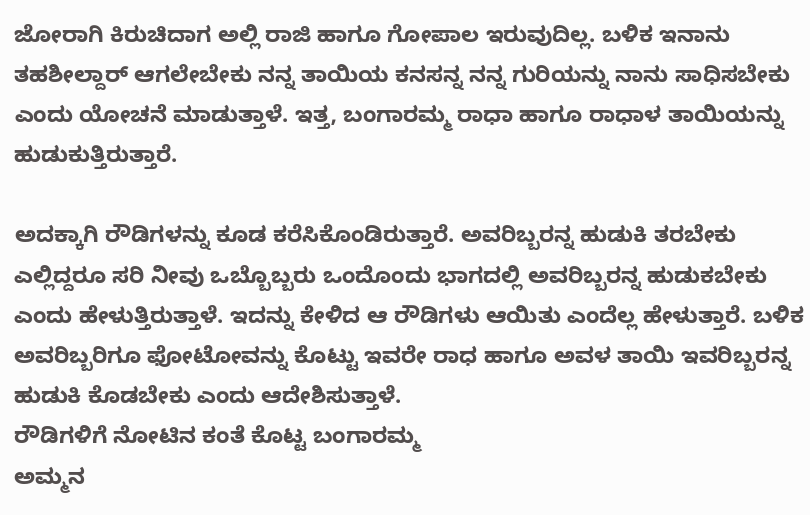ಜೋರಾಗಿ ಕಿರುಚಿದಾಗ ಅಲ್ಲಿ ರಾಜಿ ಹಾಗೂ ಗೋಪಾಲ ಇರುವುದಿಲ್ಲ. ಬಳಿಕ ಇನಾನು ತಹಶೀಲ್ದಾರ್ ಆಗಲೇಬೇಕು ನನ್ನ ತಾಯಿಯ ಕನಸನ್ನ ನನ್ನ ಗುರಿಯನ್ನು ನಾನು ಸಾಧಿಸಬೇಕು ಎಂದು ಯೋಚನೆ ಮಾಡುತ್ತಾಳೆ. ಇತ್ತ, ಬಂಗಾರಮ್ಮ ರಾಧಾ ಹಾಗೂ ರಾಧಾಳ ತಾಯಿಯನ್ನು ಹುಡುಕುತ್ತಿರುತ್ತಾರೆ.

ಅದಕ್ಕಾಗಿ ರೌಡಿಗಳನ್ನು ಕೂಡ ಕರೆಸಿಕೊಂಡಿರುತ್ತಾರೆ. ಅವರಿಬ್ಬರನ್ನ ಹುಡುಕಿ ತರಬೇಕು ಎಲ್ಲಿದ್ದರೂ ಸರಿ ನೀವು ಒಬ್ಬೊಬ್ಬರು ಒಂದೊಂದು ಭಾಗದಲ್ಲಿ ಅವರಿಬ್ಬರನ್ನ ಹುಡುಕಬೇಕು ಎಂದು ಹೇಳುತ್ತಿರುತ್ತಾಳೆ. ಇದನ್ನು ಕೇಳಿದ ಆ ರೌಡಿಗಳು ಆಯಿತು ಎಂದೆಲ್ಲ ಹೇಳುತ್ತಾರೆ. ಬಳಿಕ ಅವರಿಬ್ಬರಿಗೂ ಫೋಟೋವನ್ನು ಕೊಟ್ಟು ಇವರೇ ರಾಧ ಹಾಗೂ ಅವಳ ತಾಯಿ ಇವರಿಬ್ಬರನ್ನ ಹುಡುಕಿ ಕೊಡಬೇಕು ಎಂದು ಆದೇಶಿಸುತ್ತಾಳೆ.
ರೌಡಿಗಳಿಗೆ ನೋಟಿನ ಕಂತೆ ಕೊಟ್ಟ ಬಂಗಾರಮ್ಮ
ಅಮ್ಮನ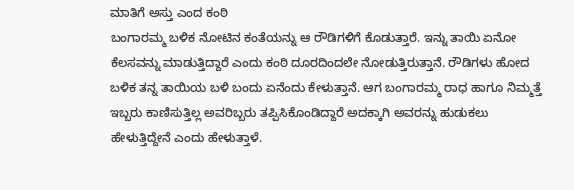ಮಾತಿಗೆ ಅಸ್ತು ಎಂದ ಕಂಠಿ
ಬಂಗಾರಮ್ಮ ಬಳಿಕ ನೋಟಿನ ಕಂತೆಯನ್ನು ಆ ರೌಡಿಗಳಿಗೆ ಕೊಡುತ್ತಾರೆ. ಇನ್ನು ತಾಯಿ ಏನೋ ಕೆಲಸವನ್ನು ಮಾಡುತ್ತಿದ್ದಾರೆ ಎಂದು ಕಂಠಿ ದೂರದಿಂದಲೇ ನೋಡುತ್ತಿರುತ್ತಾನೆ. ರೌಡಿಗಳು ಹೋದ ಬಳಿಕ ತನ್ನ ತಾಯಿಯ ಬಳಿ ಬಂದು ಏನೆಂದು ಕೇಳುತ್ತಾನೆ. ಆಗ ಬಂಗಾರಮ್ಮ ರಾಧ ಹಾಗೂ ನಿಮ್ಮತ್ತೆ ಇಬ್ಬರು ಕಾಣಿಸುತ್ತಿಲ್ಲ ಅವರಿಬ್ಬರು ತಪ್ಪಿಸಿಕೊಂಡಿದ್ದಾರೆ ಅದಕ್ಕಾಗಿ ಅವರನ್ನು ಹುಡುಕಲು ಹೇಳುತ್ತಿದ್ದೇನೆ ಎಂದು ಹೇಳುತ್ತಾಳೆ.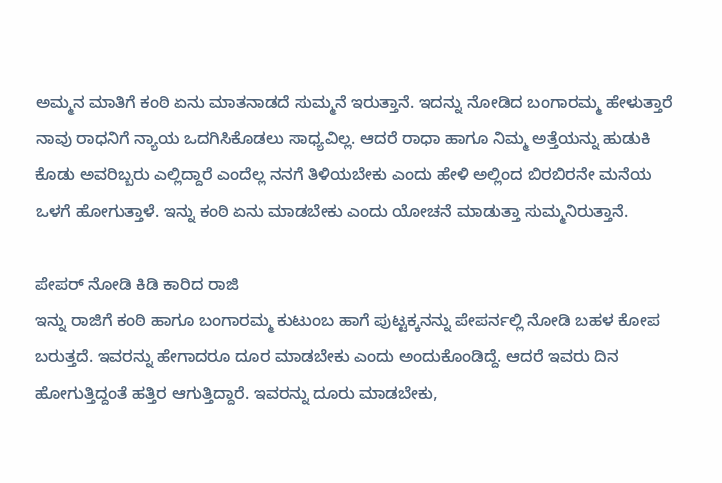ಅಮ್ಮನ ಮಾತಿಗೆ ಕಂಠಿ ಏನು ಮಾತನಾಡದೆ ಸುಮ್ಮನೆ ಇರುತ್ತಾನೆ. ಇದನ್ನು ನೋಡಿದ ಬಂಗಾರಮ್ಮ ಹೇಳುತ್ತಾರೆ ನಾವು ರಾಧನಿಗೆ ನ್ಯಾಯ ಒದಗಿಸಿಕೊಡಲು ಸಾಧ್ಯವಿಲ್ಲ. ಆದರೆ ರಾಧಾ ಹಾಗೂ ನಿಮ್ಮ ಅತ್ತೆಯನ್ನು ಹುಡುಕಿ ಕೊಡು ಅವರಿಬ್ಬರು ಎಲ್ಲಿದ್ದಾರೆ ಎಂದೆಲ್ಲ ನನಗೆ ತಿಳಿಯಬೇಕು ಎಂದು ಹೇಳಿ ಅಲ್ಲಿಂದ ಬಿರಬಿರನೇ ಮನೆಯ ಒಳಗೆ ಹೋಗುತ್ತಾಳೆ. ಇನ್ನು ಕಂಠಿ ಏನು ಮಾಡಬೇಕು ಎಂದು ಯೋಚನೆ ಮಾಡುತ್ತಾ ಸುಮ್ಮನಿರುತ್ತಾನೆ.

ಪೇಪರ್ ನೋಡಿ ಕಿಡಿ ಕಾರಿದ ರಾಜಿ
ಇನ್ನು ರಾಜಿಗೆ ಕಂಠಿ ಹಾಗೂ ಬಂಗಾರಮ್ಮ ಕುಟುಂಬ ಹಾಗೆ ಪುಟ್ಟಕ್ಕನನ್ನು ಪೇಪರ್ನಲ್ಲಿ ನೋಡಿ ಬಹಳ ಕೋಪ ಬರುತ್ತದೆ. ಇವರನ್ನು ಹೇಗಾದರೂ ದೂರ ಮಾಡಬೇಕು ಎಂದು ಅಂದುಕೊಂಡಿದ್ದೆ. ಆದರೆ ಇವರು ದಿನ ಹೋಗುತ್ತಿದ್ದಂತೆ ಹತ್ತಿರ ಆಗುತ್ತಿದ್ದಾರೆ. ಇವರನ್ನು ದೂರು ಮಾಡಬೇಕು,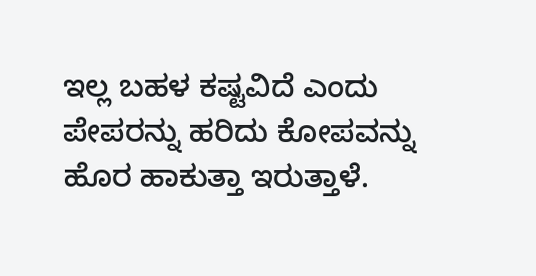ಇಲ್ಲ ಬಹಳ ಕಷ್ಟವಿದೆ ಎಂದು ಪೇಪರನ್ನು ಹರಿದು ಕೋಪವನ್ನು ಹೊರ ಹಾಕುತ್ತಾ ಇರುತ್ತಾಳೆ.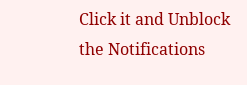Click it and Unblock the Notifications